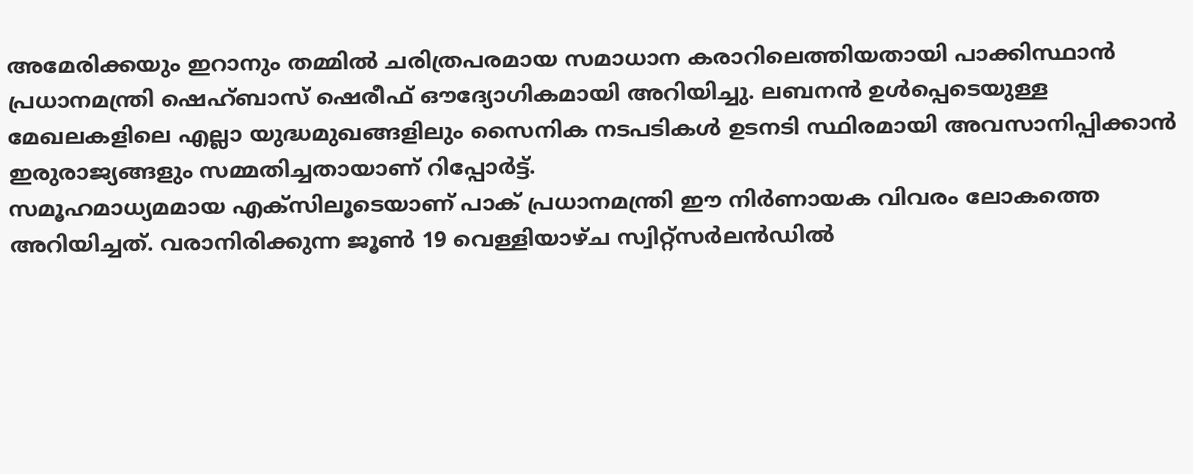അമേരിക്കയും ഇറാനും തമ്മിൽ ചരിത്രപരമായ സമാധാന കരാറിലെത്തിയതായി പാക്കിസ്ഥാൻ പ്രധാനമന്ത്രി ഷെഹ്ബാസ് ഷെരീഫ് ഔദ്യോഗികമായി അറിയിച്ചു. ലബനൻ ഉൾപ്പെടെയുള്ള മേഖലകളിലെ എല്ലാ യുദ്ധമുഖങ്ങളിലും സൈനിക നടപടികൾ ഉടനടി സ്ഥിരമായി അവസാനിപ്പിക്കാൻ ഇരുരാജ്യങ്ങളും സമ്മതിച്ചതായാണ് റിപ്പോർട്ട്.
സമൂഹമാധ്യമമായ എക്സിലൂടെയാണ് പാക് പ്രധാനമന്ത്രി ഈ നിർണായക വിവരം ലോകത്തെ അറിയിച്ചത്. വരാനിരിക്കുന്ന ജൂൺ 19 വെള്ളിയാഴ്ച സ്വിറ്റ്സർലൻഡിൽ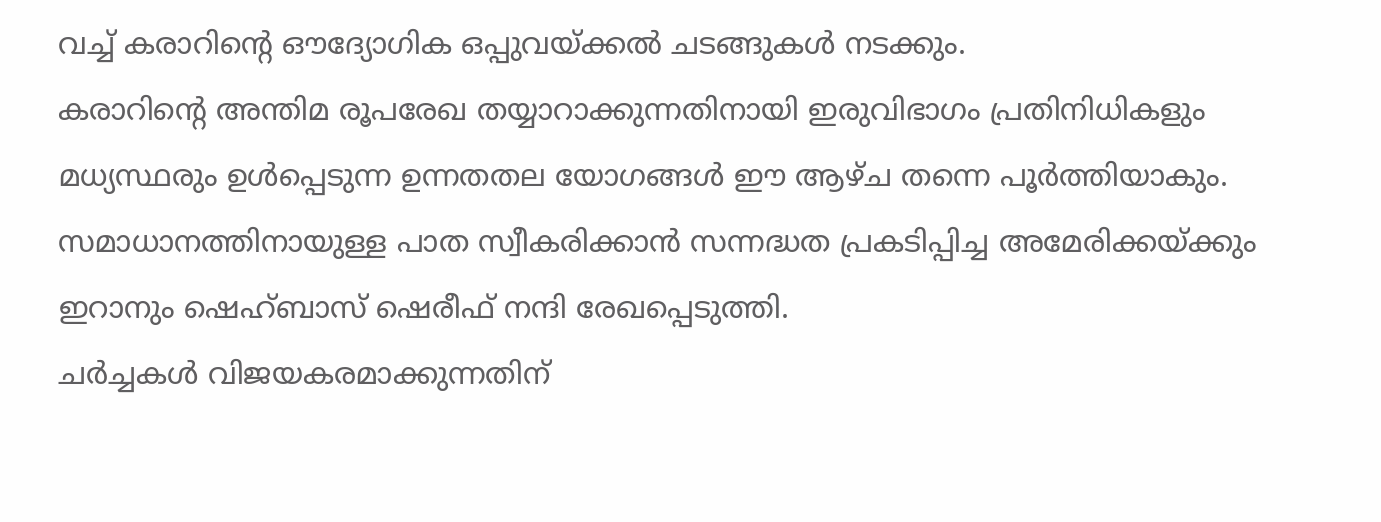വച്ച് കരാറിന്റെ ഔദ്യോഗിക ഒപ്പുവയ്ക്കൽ ചടങ്ങുകൾ നടക്കും.
കരാറിന്റെ അന്തിമ രൂപരേഖ തയ്യാറാക്കുന്നതിനായി ഇരുവിഭാഗം പ്രതിനിധികളും മധ്യസ്ഥരും ഉൾപ്പെടുന്ന ഉന്നതതല യോഗങ്ങൾ ഈ ആഴ്ച തന്നെ പൂർത്തിയാകും. സമാധാനത്തിനായുള്ള പാത സ്വീകരിക്കാൻ സന്നദ്ധത പ്രകടിപ്പിച്ച അമേരിക്കയ്ക്കും ഇറാനും ഷെഹ്ബാസ് ഷെരീഫ് നന്ദി രേഖപ്പെടുത്തി.
ചർച്ചകൾ വിജയകരമാക്കുന്നതിന്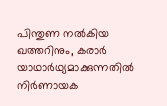പിന്തുണ നൽകിയ ഖത്തറിനും, കരാർ യാഥാർഥ്യമാക്കുന്നതിൽ നിർണായക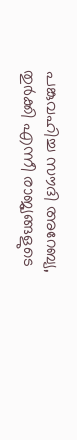പങ്കുവഹിച്ച സൗദി അറേബ്യ, തുർക്കി എന്നീ രാജ്യങ്ങളുടെ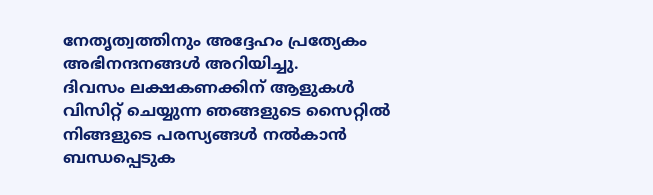നേതൃത്വത്തിനും അദ്ദേഹം പ്രത്യേകം അഭിനന്ദനങ്ങൾ അറിയിച്ചു.
ദിവസം ലക്ഷകണക്കിന് ആളുകൾ വിസിറ്റ് ചെയ്യുന്ന ഞങ്ങളുടെ സൈറ്റിൽ നിങ്ങളുടെ പരസ്യങ്ങൾ നൽകാൻ ബന്ധപ്പെടുക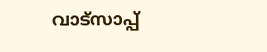വാട്സാപ്പ്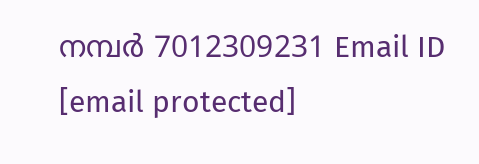നമ്പർ 7012309231 Email ID [email protected]